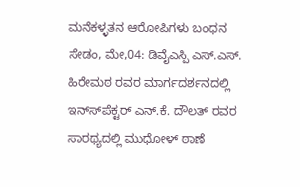ಮನೆಕಳ್ಳತನ ಆರೋಪಿಗಳು ಬಂಧನ
ಸೇಡಂ, ಮೇ,04: ಡಿವೈಎಸ್ಪಿ ಎಸ್.ಎಸ್. ಹಿರೇಮಠ ರವರ ಮಾರ್ಗದರ್ಶನದಲ್ಲಿ ಇನ್ಸ್‍ಪೆಕ್ಟರ್ ಎನ್.ಕೆ. ದೌಲತ್ ರವರ ಸಾರಥ್ಯದಲ್ಲಿ ಮುಧೋಳ್ ಠಾಣೆ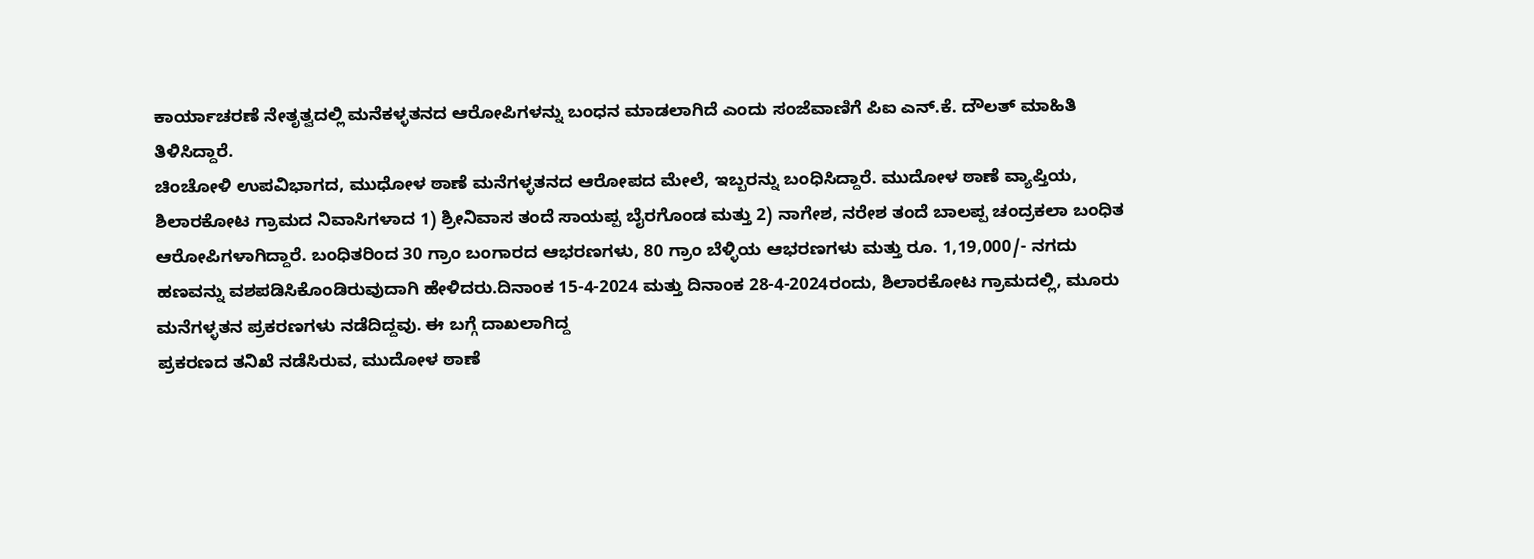ಕಾರ್ಯಾಚರಣೆ ನೇತೃತ್ವದಲ್ಲಿ ಮನೆಕಳ್ಳತನದ ಆರೋಪಿಗಳನ್ನು ಬಂಧನ ಮಾಡಲಾಗಿದೆ ಎಂದು ಸಂಜೆವಾಣಿಗೆ ಪಿಐ ಎನ್.ಕೆ. ದೌಲತ್ ಮಾಹಿತಿ
ತಿಳಿಸಿದ್ದಾರೆ.
ಚಿಂಚೋಳಿ ಉಪವಿಭಾಗದ, ಮುಧೋಳ ಠಾಣೆ ಮನೆಗಳ್ಳತನದ ಆರೋಪದ ಮೇಲೆ, ಇಬ್ಬರನ್ನು ಬಂಧಿಸಿದ್ದಾರೆ. ಮುದೋಳ ಠಾಣೆ ವ್ಯಾಪ್ತಿಯ, ಶಿಲಾರಕೋಟ ಗ್ರಾಮದ ನಿವಾಸಿಗಳಾದ 1) ಶ್ರೀನಿವಾಸ ತಂದೆ ಸಾಯಪ್ಪ ಬೈರಗೊಂಡ ಮತ್ತು 2) ನಾಗೇಶ, ನರೇಶ ತಂದೆ ಬಾಲಪ್ಪ ಚಂದ್ರಕಲಾ ಬಂಧಿತ ಆರೋಪಿಗಳಾಗಿದ್ದಾರೆ. ಬಂಧಿತರಿಂದ 30 ಗ್ರಾಂ ಬಂಗಾರದ ಆಭರಣಗಳು, 80 ಗ್ರಾಂ ಬೆಳ್ಳಿಯ ಆಭರಣಗಳು ಮತ್ತು ರೂ. 1,19,000/- ನಗದು ಹಣವನ್ನು ವಶಪಡಿಸಿಕೊಂಡಿರುವುದಾಗಿ ಹೇಳಿದರು.ದಿನಾಂಕ 15-4-2024 ಮತ್ತು ದಿನಾಂಕ 28-4-2024ರಂದು, ಶಿಲಾರಕೋಟ ಗ್ರಾಮದಲ್ಲಿ, ಮೂರು ಮನೆಗಳ್ಳತನ ಪ್ರಕರಣಗಳು ನಡೆದಿದ್ದವು. ಈ ಬಗ್ಗೆ ದಾಖಲಾಗಿದ್ದ
ಪ್ರಕರಣದ ತನಿಖೆ ನಡೆಸಿರುವ, ಮುದೋಳ ಠಾಣೆ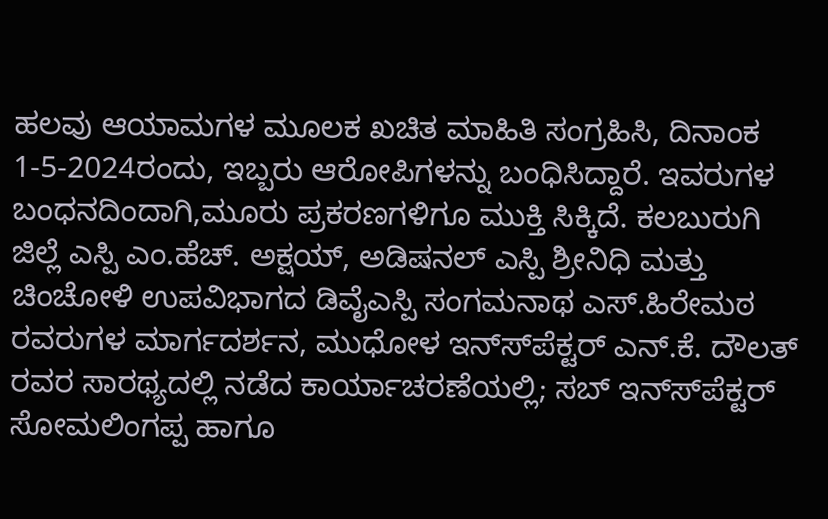ಹಲವು ಆಯಾಮಗಳ ಮೂಲಕ ಖಚಿತ ಮಾಹಿತಿ ಸಂಗ್ರಹಿಸಿ, ದಿನಾಂಕ 1-5-2024ರಂದು, ಇಬ್ಬರು ಆರೋಪಿಗಳನ್ನು ಬಂಧಿಸಿದ್ದಾರೆ. ಇವರುಗಳ ಬಂಧನದಿಂದಾಗಿ,ಮೂರು ಪ್ರಕರಣಗಳಿಗೂ ಮುಕ್ತಿ ಸಿಕ್ಕಿದೆ. ಕಲಬುರುಗಿ ಜಿಲ್ಲೆ ಎಸ್ಪಿ ಎಂ.ಹೆಚ್. ಅಕ್ಷಯ್, ಅಡಿಷನಲ್ ಎಸ್ಪಿ ಶ್ರೀನಿಧಿ ಮತ್ತು ಚಿಂಚೋಳಿ ಉಪವಿಭಾಗದ ಡಿವೈಎಸ್ಪಿ ಸಂಗಮನಾಥ ಎಸ್.ಹಿರೇಮಠ ರವರುಗಳ ಮಾರ್ಗದರ್ಶನ, ಮುಧೋಳ ಇನ್ಸ್‍ಪೆಕ್ಟರ್ ಎನ್.ಕೆ. ದೌಲತ್ ರವರ ಸಾರಥ್ಯದಲ್ಲಿ ನಡೆದ ಕಾರ್ಯಾಚರಣೆಯಲ್ಲಿ; ಸಬ್ ಇನ್ಸ್‍ಪೆಕ್ಟರ್ ಸೋಮಲಿಂಗಪ್ಪ ಹಾಗೂ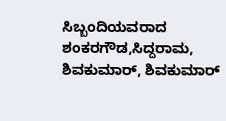ಸಿಬ್ಬಂದಿಯವರಾದ ಶಂಕರಗೌಡ,ಸಿದ್ದರಾಮ, ಶಿವಕುಮಾರ್, ಶಿವಕುಮಾರ್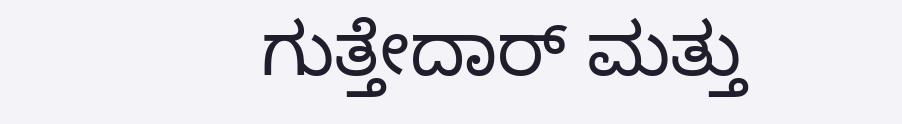ಗುತ್ತೇದಾರ್ ಮತ್ತು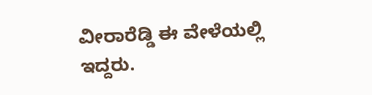ವೀರಾರೆಡ್ಡಿ ಈ ವೇಳೆಯಲ್ಲಿ ಇದ್ದರು.